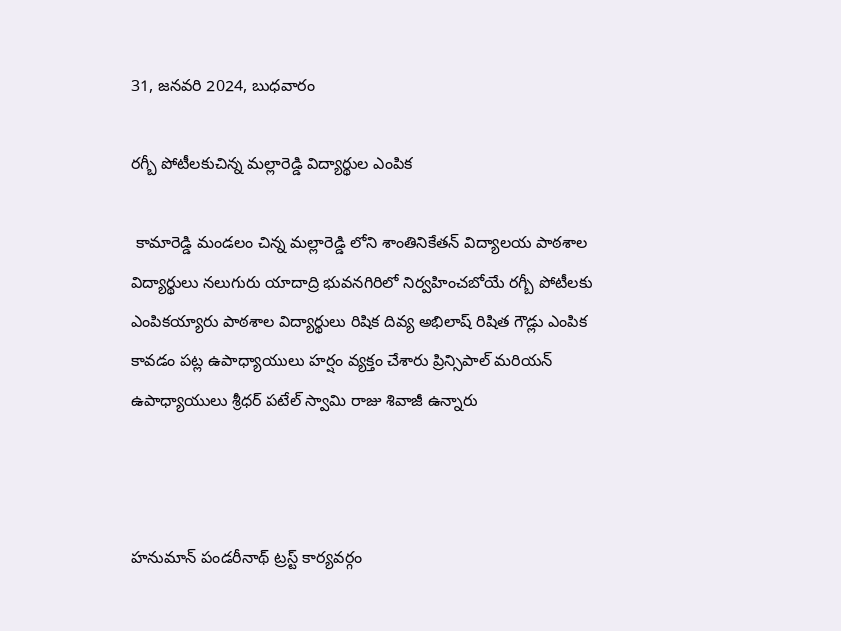31, జనవరి 2024, బుధవారం

రగ్బీ పోటీలకుచిన్న మల్లారెడ్డి విద్యార్థుల ఎంపిక

 కామారెడ్డి మండలం చిన్న మల్లారెడ్డి లోని శాంతినికేతన్ విద్యాలయ పాఠశాల విద్యార్థులు నలుగురు యాదాద్రి భువనగిరిలో నిర్వహించబోయే రగ్బీ పోటీలకు ఎంపికయ్యారు పాఠశాల విద్యార్థులు రిషిక దివ్య అభిలాష్ రిషిత గౌడ్లు ఎంపిక కావడం పట్ల ఉపాధ్యాయులు హర్షం వ్యక్తం చేశారు ప్రిన్సిపాల్ మరియన్ ఉపాధ్యాయులు శ్రీధర్ పటేల్ స్వామి రాజు శివాజీ ఉన్నారు



హనుమాన్ పండరీనాథ్ ట్రస్ట్ కార్యవర్గం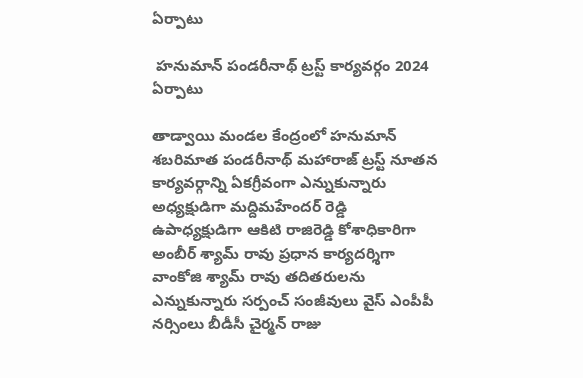ఏర్పాటు

 హనుమాన్ పండరీనాథ్ ట్రస్ట్ కార్యవర్గం 2024 ఏర్పాటు

తాడ్వాయి మండల కేంద్రంలో హనుమాన్ శబరిమాత పండరీనాథ్ మహారాజ్ ట్రస్ట్ నూతన కార్యవర్గాన్ని ఏకగ్రీవంగా ఎన్నుకున్నారు అధ్యక్షుడిగా మద్దిమహేందర్ రెడ్డి ఉపాధ్యక్షుడిగా ఆకిటి రాజిరెడ్డి కోశాధికారిగా అంబీర్ శ్యామ్ రావు ప్రధాన కార్యదర్శిగా వాంకోజి శ్యామ్ రావు తదితరులను ఎన్నుకున్నారు సర్పంచ్ సంజీవులు వైస్ ఎంపీపీ నర్సింలు బీడీసీ చైర్మన్ రాజు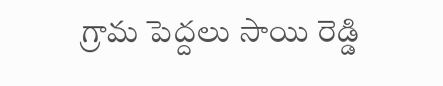గ్రామ పెద్దలు సాయి రెడ్డి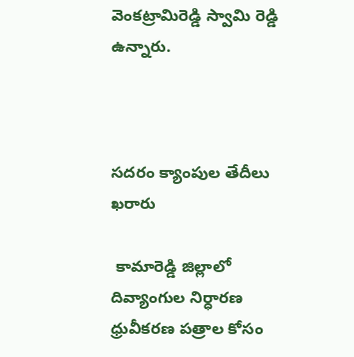వెంకట్రామిరెడ్డి స్వామి రెడ్డి ఉన్నారు.



సదరం క్యాంపుల తేదీలు ఖరారు

 కామారెడ్డి జిల్లాలో దివ్యాంగుల నిర్ధారణ ధ్రువీకరణ పత్రాల కోసం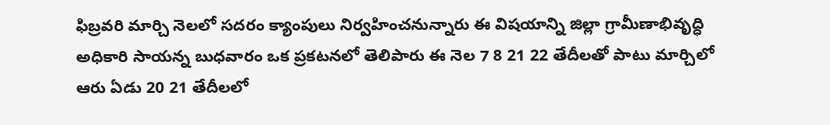ఫిబ్రవరి మార్చి నెలలో సదరం క్యాంపులు నిర్వహించనున్నారు ఈ విషయాన్ని జిల్లా గ్రామీణాభివృద్ధి అధికారి సాయన్న బుధవారం ఒక ప్రకటనలో తెలిపారు ఈ నెల 7 8 21 22 తేదీలతో పాటు మార్చిలో ఆరు ఏడు 20 21 తేదీలలో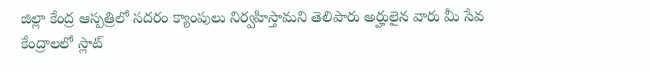జిల్లా కేంద్ర ఆస్పత్రిలో సదరం క్యాంపులు నిర్వహిస్తామని తెలిపారు అర్హులైన వారు మీ సేవ కేంద్రాలలో స్లాట్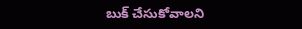బుక్ చేసుకోవాలని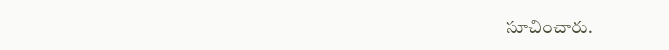సూచించారు.